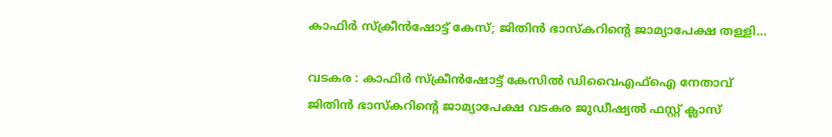കാഫിര്‍ സ്‌ക്രീന്‍ഷോട്ട് കേസ്; ജിതിന്‍ ഭാസ്‌കറിന്റെ ജാമ്യാപേക്ഷ തള്ളി…

വടകര : കാഫിര്‍ സ്‌ക്രീന്‍ഷോട്ട് കേസില്‍ ഡിവൈഎഫ്‌ഐ നേതാവ് ജിതിന്‍ ഭാസ്‌കറിന്റെ ജാമ്യാപേക്ഷ വടകര ജുഡീഷ്യല്‍ ഫസ്റ്റ് ക്ലാസ്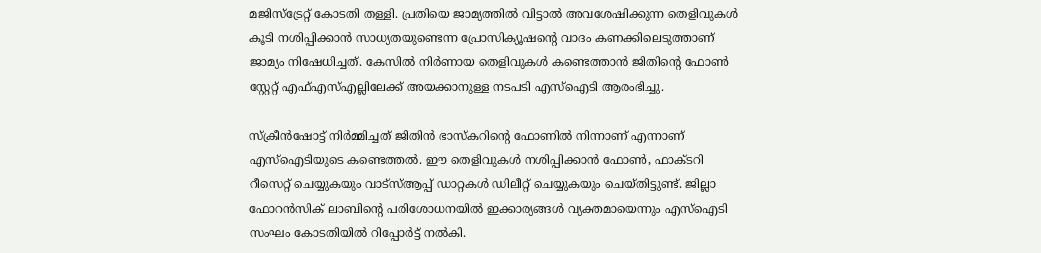മജിസ്‌ട്രേറ്റ് കോടതി തള്ളി. പ്രതിയെ ജാമ്യത്തില്‍ വിട്ടാല്‍ അവശേഷിക്കുന്ന തെളിവുകള്‍ കൂടി നശിപ്പിക്കാന്‍ സാധ്യതയുണ്ടെന്ന പ്രോസിക്യൂഷന്റെ വാദം കണക്കിലെടുത്താണ് ജാമ്യം നിഷേധിച്ചത്. കേസില്‍ നിര്‍ണായ തെളിവുകള്‍ കണ്ടെത്താന്‍ ജിതിന്റെ ഫോണ്‍ സ്റ്റേറ്റ് എഫ്എസ്എല്ലിലേക്ക് അയക്കാനുള്ള നടപടി എസ്‌ഐടി ആരംഭിച്ചു.

സ്‌ക്രീന്‍ഷോട്ട് നിര്‍മ്മിച്ചത് ജിതിന്‍ ഭാസ്‌കറിന്റെ ഫോണില്‍ നിന്നാണ് എന്നാണ് എസ്‌ഐടിയുടെ കണ്ടെത്തല്‍. ഈ തെളിവുകള്‍ നശിപ്പിക്കാന്‍ ഫോണ്‍, ഫാക്ടറി റീസെറ്റ് ചെയ്യുകയും വാട്‌സ്ആപ്പ് ഡാറ്റകള്‍ ഡിലീറ്റ് ചെയ്യുകയും ചെയ്തിട്ടുണ്ട്. ജില്ലാ ഫോറന്‍സിക് ലാബിന്റെ പരിശോധനയില്‍ ഇക്കാര്യങ്ങള്‍ വ്യക്തമായെന്നും എസ്‌ഐടി സംഘം കോടതിയില്‍ റിപ്പോര്‍ട്ട് നല്‍കി.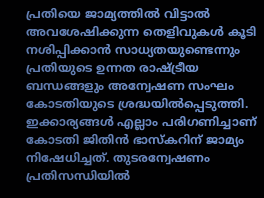പ്രതിയെ ജാമ്യത്തില്‍ വിട്ടാല്‍ അവശേഷിക്കുന്ന തെളിവുകള്‍ കൂടി നശിപ്പിക്കാന്‍ സാധ്യതയുണ്ടെന്നും പ്രതിയുടെ ഉന്നത രാഷ്ട്രീയ ബന്ധങ്ങളും അന്വേഷണ സംഘം കോടതിയുടെ ശ്രദ്ധയില്‍പ്പെടുത്തി. ഇക്കാര്യങ്ങള്‍ എല്ലാം പരിഗണിച്ചാണ് കോടതി ജിതിന്‍ ഭാസ്‌കറിന് ജാമ്യം നിഷേധിച്ചത്. തുടരന്വേഷണം പ്രതിസന്ധിയില്‍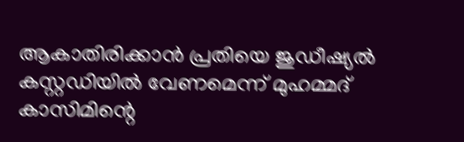ആകാതിരിക്കാന്‍ പ്രതിയെ ജുഡീഷ്യല്‍ കസ്റ്റഡിയില്‍ വേണമെന്ന് മുഹമ്മദ് കാസിമിന്റെ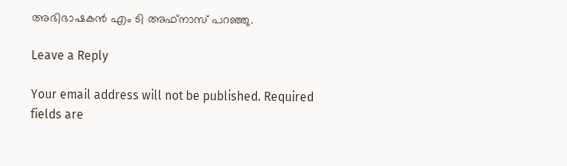അഭിഭാഷകന്‍ എം ടി അഫ്‌നാസ് പറഞ്ഞു.

Leave a Reply

Your email address will not be published. Required fields are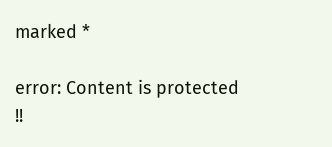marked *

error: Content is protected !!